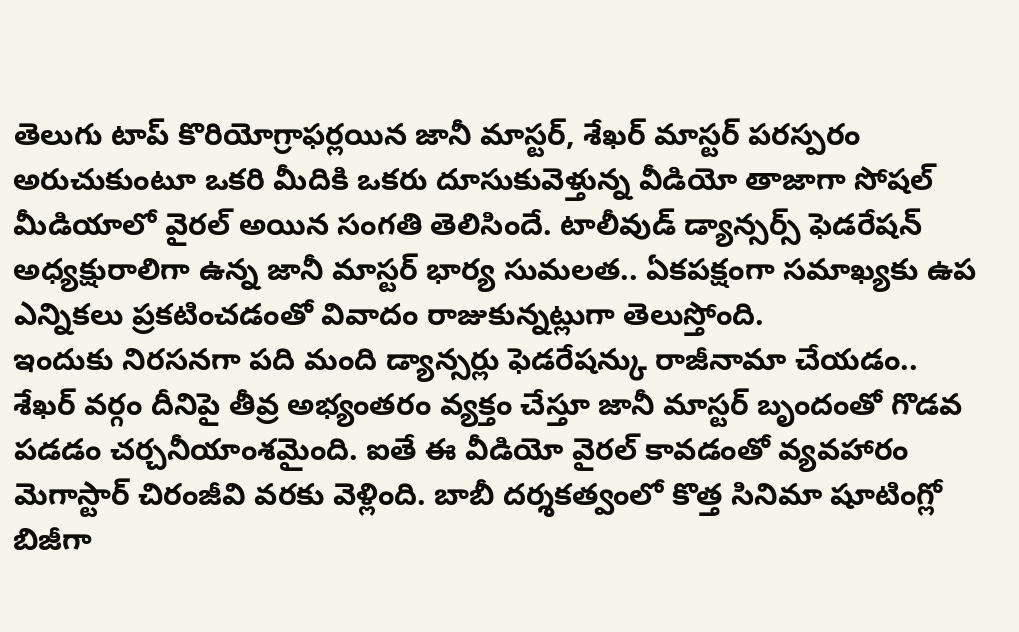తెలుగు టాప్ కొరియోగ్రాఫర్లయిన జానీ మాస్టర్, శేఖర్ మాస్టర్ పరస్పరం అరుచుకుంటూ ఒకరి మీదికి ఒకరు దూసుకువెళ్తున్న వీడియో తాజాగా సోషల్ మీడియాలో వైరల్ అయిన సంగతి తెలిసిందే. టాలీవుడ్ డ్యాన్సర్స్ ఫెడరేషన్ అధ్యక్షురాలిగా ఉన్న జానీ మాస్టర్ భార్య సుమలత.. ఏకపక్షంగా సమాఖ్యకు ఉప ఎన్నికలు ప్రకటించడంతో వివాదం రాజుకున్నట్లుగా తెలుస్తోంది.
ఇందుకు నిరసనగా పది మంది డ్యాన్సర్లు ఫెడరేషన్కు రాజీనామా చేయడం.. శేఖర్ వర్గం దీనిపై తీవ్ర అభ్యంతరం వ్యక్తం చేస్తూ జానీ మాస్టర్ బృందంతో గొడవ పడడం చర్చనీయాంశమైంది. ఐతే ఈ వీడియో వైరల్ కావడంతో వ్యవహారం మెగాస్టార్ చిరంజీవి వరకు వెళ్లింది. బాబీ దర్శకత్వంలో కొత్త సినిమా షూటింగ్లో బిజీగా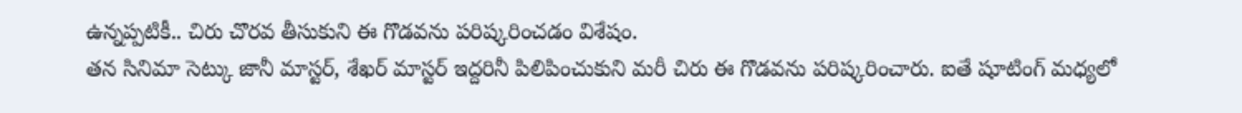ఉన్నప్పటికీ.. చిరు చొరవ తీసుకుని ఈ గొడవను పరిష్కరించడం విశేషం.
తన సినిమా సెట్కు జానీ మాస్టర్, శేఖర్ మాస్టర్ ఇద్దరినీ పిలిపించుకుని మరీ చిరు ఈ గొడవను పరిష్కరించారు. ఐతే షూటింగ్ మధ్యలో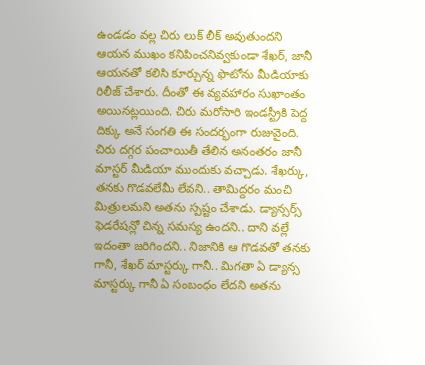ఉండడం వల్ల చిరు లుక్ లీక్ అవుతుందని ఆయన ముఖం కనిపించనివ్వకుండా శేఖర్, జానీ ఆయనతో కలిసి కూర్చున్న ఫొటోను మీడియాకు రిలీజ్ చేశారు. దీంతో ఈ వ్యవహారం సుఖాంతం అయినట్లయింది. చిరు మరోసారి ఇండస్ట్రీకి పెద్ద దిక్కు అనే సంగతి ఈ సందర్భంగా రుజువైంది.
చిరు దగ్గర పంచాయితీ తేలిన అనంతరం జానీ మాస్టర్ మీడియా ముందుకు వచ్చాడు. శేఖర్కు, తనకు గొడవలేమీ లేవని.. తామిద్దరం మంచి మిత్రులమని అతను స్పష్టం చేశాడు. డ్యాన్సర్స్ ఫెడరేషన్లో చిన్న సమస్య ఉందని.. దాని వల్లే ఇదంతా జరిగిందని.. నిజానికి ఆ గొడవతో తనకు గానీ, శేఖర్ మాస్టర్కు గానీ.. మిగతా ఏ డ్యాన్స మాస్టర్కు గానీ ఏ సంబంధం లేదని అతను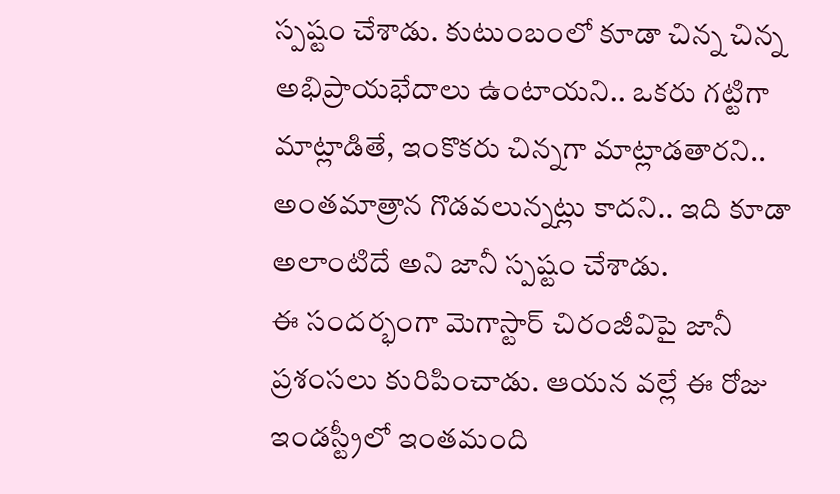స్పష్టం చేశాడు. కుటుంబంలో కూడా చిన్న చిన్న అభిప్రాయభేదాలు ఉంటాయని.. ఒకరు గట్టిగా మాట్లాడితే, ఇంకొకరు చిన్నగా మాట్లాడతారని.. అంతమాత్రాన గొడవలున్నట్లు కాదని.. ఇది కూడా అలాంటిదే అని జానీ స్పష్టం చేశాడు.
ఈ సందర్భంగా మెగాస్టార్ చిరంజీవిపై జానీ ప్రశంసలు కురిపించాడు. ఆయన వల్లే ఈ రోజు ఇండస్ట్రీలో ఇంతమంది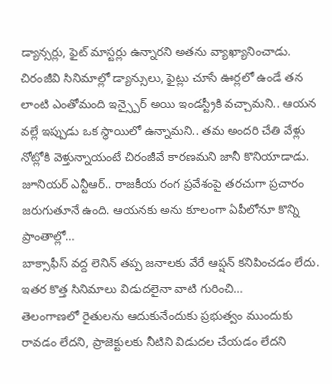డ్యాన్సర్లు, ఫైట్ మాస్టర్లు ఉన్నారని అతను వ్యాఖ్యానించాడు. చిరంజీవి సినిమాల్లో డ్యాన్సులు, ఫైట్లు చూసే ఊర్లలో ఉండే తన లాంటి ఎంతోమంది ఇన్స్పైర్ అయి ఇండస్ట్రీకి వచ్చామని.. ఆయన వల్లే ఇప్పుడు ఒక స్థాయిలో ఉన్నామని.. తమ అందరి చేతి వేళ్లు నోట్లోకి వెళ్తున్నాయంటే చిరంజీవే కారణమని జానీ కొనియాడాడు.
జూనియర్ ఎన్టీఆర్.. రాజకీయ రంగ ప్రవేశంపై తరచుగా ప్రచారం జరుగుతూనే ఉంది. ఆయనకు అను కూలంగా ఏపీలోనూ కొన్ని ప్రాంతాల్లో…
బాక్సాఫీస్ వద్ద లెనిన్ తప్ప జనాలకు వేరే ఆప్షన్ కనిపించడం లేదు. ఇతర కొత్త సినిమాలు విడుదలైనా వాటి గురించి…
తెలంగాణలో రైతులను ఆదుకునేందుకు ప్రభుత్వం ముందుకు రావడం లేదని, ప్రాజెక్టులకు నీటిని విడుదల చేయడం లేదని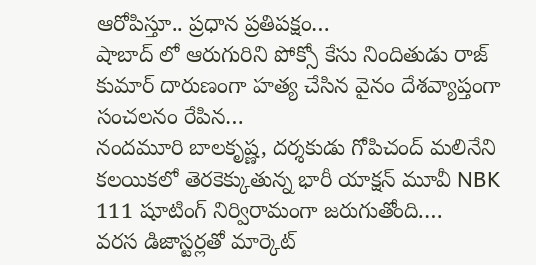ఆరోపిస్తూ.. ప్రధాన ప్రతిపక్షం…
షాబాద్ లో ఆరుగురిని పోక్సో కేసు నిందితుడు రాజ్ కుమార్ దారుణంగా హత్య చేసిన వైనం దేశవ్యాప్తంగా సంచలనం రేపిన…
నందమూరి బాలకృష్ణ, దర్శకుడు గోపిచంద్ మలినేని కలయికలో తెరకెక్కుతున్న భారీ యాక్షన్ మూవీ NBK 111 షూటింగ్ నిర్విరామంగా జరుగుతోంది.…
వరస డిజాస్టర్లతో మార్కెట్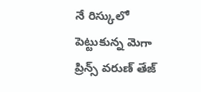నే రిస్కులో పెట్టుకున్న మెగా ప్రిన్స్ వరుణ్ తేజ్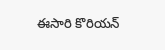ఈసారి కొరియన్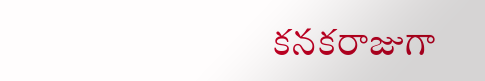కనకరాజుగా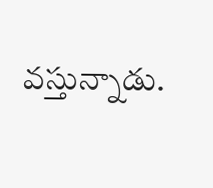వస్తున్నాడు.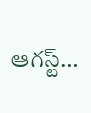ఆగస్ట్…